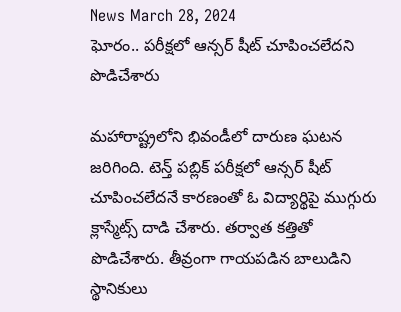News March 28, 2024
ఘోరం.. పరీక్షలో ఆన్సర్ షీట్ చూపించలేదని పొడిచేశారు

మహారాష్ట్రలోని భివండీలో దారుణ ఘటన జరిగింది. టెన్త్ పబ్లిక్ పరీక్షలో ఆన్సర్ షీట్ చూపించలేదనే కారణంతో ఓ విద్యార్థిపై ముగ్గురు క్లాస్మేట్స్ దాడి చేశారు. తర్వాత కత్తితో పొడిచేశారు. తీవ్రంగా గాయపడిన బాలుడిని స్థానికులు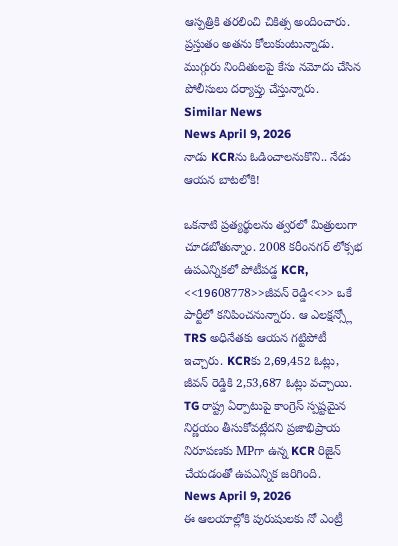ఆస్పత్రికి తరలించి చికిత్స అందించారు. ప్రస్తుతం అతను కోలుకుంటున్నాడు. ముగ్గురు నిందితులపై కేసు నమోదు చేసిన పోలీసులు దర్యాప్తు చేస్తున్నారు.
Similar News
News April 9, 2026
నాడు KCRను ఓడించాలనుకొని.. నేడు ఆయన బాటలోకి!

ఒకనాటి ప్రత్యర్థులను త్వరలో మిత్రులుగా చూడబోతున్నాం. 2008 కరీంనగర్ లోక్సభ ఉపఎన్నికలో పోటీపడ్డ KCR, <<19608778>>జీవన్ రెడ్డి<<>> ఒకే పార్టీలో కనిపించనున్నారు. ఆ ఎలక్షన్స్లో TRS అధినేతకు ఆయన గట్టిపోటీ ఇచ్చారు. KCRకు 2,69,452 ఓట్లు, జీవన్ రెడ్డికి 2,53,687 ఓట్లు వచ్చాయి. TG రాష్ట్ర ఏర్పాటుపై కాంగ్రెస్ స్పష్టమైన నిర్ణయం తీసుకోవట్లేదని ప్రజాభిప్రాయ నిరూపణకు MPగా ఉన్న KCR రిజైన్ చేయడంతో ఉపఎన్నిక జరిగింది.
News April 9, 2026
ఈ ఆలయాల్లోకి పురుషులకు నో ఎంట్రీ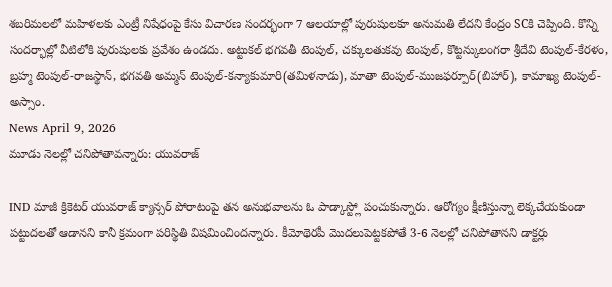శబరిమలలో మహిళలకు ఎంట్రీ నిషేధంపై కేసు విచారణ సందర్భంగా 7 ఆలయాల్లో పురుషులకూ అనుమతి లేదని కేంద్రం SCకి చెప్పింది. కొన్ని సందర్భాల్లో వీటిలోకి పురుషులకు ప్రవేశం ఉండదు. అట్టుకల్ భగవతీ టెంపుల్, చక్కులతుకవు టెంపుల్, కొట్టన్కులంగరా శ్రీదేవి టెంపుల్-కేరళం, బ్రహ్మ టెంపుల్-రాజస్థాన్, భగవతి అమ్మన్ టెంపుల్-కన్యాకుమారి(తమిళనాడు), మాతా టెంపుల్-ముజఫర్పూర్(బిహార్), కామాఖ్య టెంపుల్-అస్సాం.
News April 9, 2026
మూడు నెలల్లో చనిపోతావన్నారు: యువరాజ్

IND మాజీ క్రికెటర్ యువరాజ్ క్యాన్సర్ పోరాటంపై తన అనుభవాలను ఓ పాడ్కాస్ట్లో పంచుకున్నారు. ఆరోగ్యం క్షీణిస్తున్నా లెక్కచేయకుండా పట్టుదలతో ఆడానని కానీ క్రమంగా పరిస్థితి విషమించిందన్నారు. కీమోథెరపీ మొదలుపెట్టకపోతే 3-6 నెలల్లో చనిపోతానని డాక్టర్లు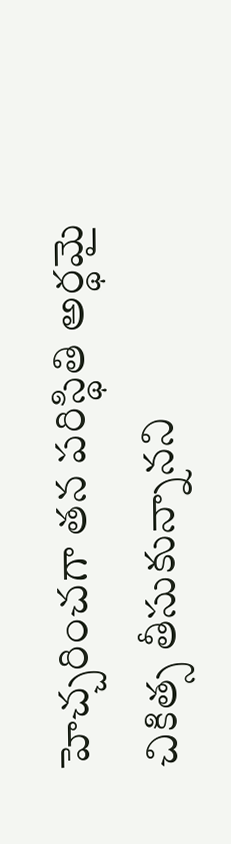హెచ్చరించగా తన పరిస్థితి అర్థమై చికిత్స తీసుకున్నానని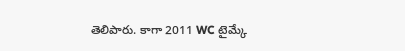తెలిపారు. కాగా 2011 WC టైమ్కే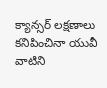క్యాన్సర్ లక్షణాలు కనిపించినా యువీ వాటిని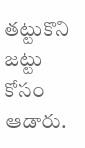తట్టుకొని జట్టు కోసం ఆడారు.